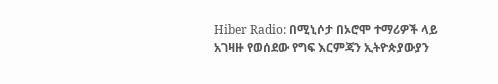Hiber Radio: በሚኒሶታ በኦሮሞ ተማሪዎች ላይ አገዛዙ የወሰደው የግፍ እርምጃን ኢትዮጵያውያን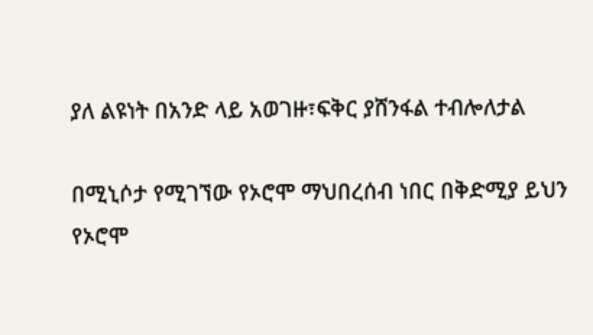ያለ ልዩነት በአንድ ላይ አወገዙ፣ፍቅር ያሸንፋል ተብሎለታል

በሚኒሶታ የሚገኘው የኦሮሞ ማህበረሰብ ነበር በቅድሚያ ይህን የኦሮሞ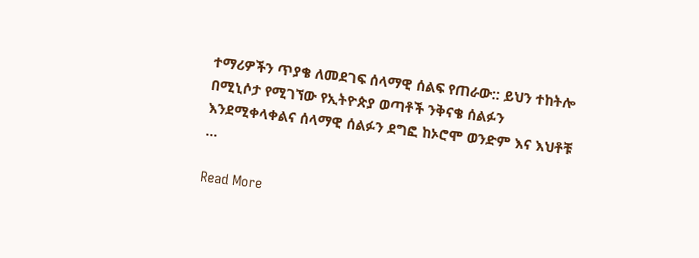ተማሪዎችን ጥያቄ ለመደገፍ ሰላማዊ ሰልፍ የጠራው:: ይህን ተከትሎ በሚኒሶታ የሚገኘው የኢትዮጵያ ወጣቶች ንቅናቄ ሰልፉን እንደሚቀላቀልና ሰላማዊ ሰልፉን ደግፎ ከኦሮሞ ወንድም እና እህቶቹ …

Read More